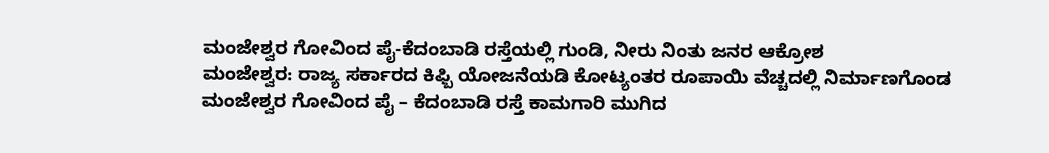ಮಂಜೇಶ್ವರ ಗೋವಿಂದ ಪೈ-ಕೆದಂಬಾಡಿ ರಸ್ತೆಯಲ್ಲಿ ಗುಂಡಿ, ನೀರು ನಿಂತು ಜನರ ಆಕ್ರೋಶ
ಮಂಜೇಶ್ವರ: ರಾಜ್ಯ ಸರ್ಕಾರದ ಕಿಫ್ಬಿ ಯೋಜನೆಯಡಿ ಕೋಟ್ಯಂತರ ರೂಪಾಯಿ ವೆಚ್ಚದಲ್ಲಿ ನಿರ್ಮಾಣಗೊಂಡ ಮಂಜೇಶ್ವರ ಗೋವಿಂದ ಪೈ – ಕೆದಂಬಾಡಿ ರಸ್ತೆ ಕಾಮಗಾರಿ ಮುಗಿದ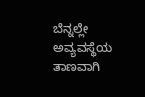ಬೆನ್ನಲ್ಲೇ ಅವ್ಯವಸ್ಥೆಯ ತಾಣವಾಗಿ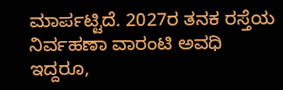ಮಾರ್ಪಟ್ಟಿದೆ. 2027ರ ತನಕ ರಸ್ತೆಯ ನಿರ್ವಹಣಾ ವಾರಂಟಿ ಅವಧಿ ಇದ್ದರೂ,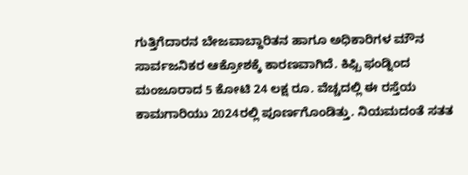ಗುತ್ತಿಗೆದಾರನ ಬೇಜವಾಬ್ದಾರಿತನ ಹಾಗೂ ಅಧಿಕಾರಿಗಳ ಮೌನ ಸಾರ್ವಜನಿಕರ ಆಕ್ರೋಶಕ್ಕೆ ಕಾರಣವಾಗಿದೆ. ಕಿಫ್ಬಿ ಫಂಡ್ನಿಂದ ಮಂಜೂರಾದ 5 ಕೋಟಿ 24 ಲಕ್ಷ ರೂ. ವೆಚ್ಚದಲ್ಲಿ ಈ ರಸ್ತೆಯ ಕಾಮಗಾರಿಯು 2024ರಲ್ಲಿ ಪೂರ್ಣಗೊಂಡಿತ್ತು. ನಿಯಮದಂತೆ ಸತತ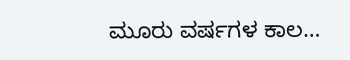ಮೂರು ವರ್ಷಗಳ ಕಾಲ…